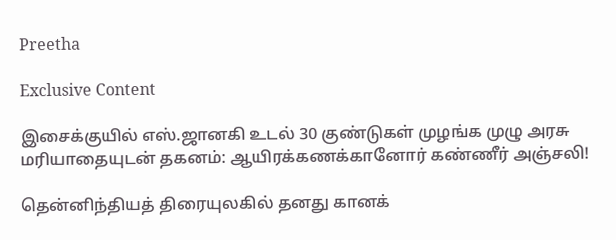Preetha

Exclusive Content

இசைக்குயில் எஸ்.ஜானகி உடல் 30 குண்டுகள் முழங்க முழு அரசு மரியாதையுடன் தகனம்: ஆயிரக்கணக்கானோர் கண்ணீர் அஞ்சலி!

தென்னிந்தியத் திரையுலகில் தனது கானக்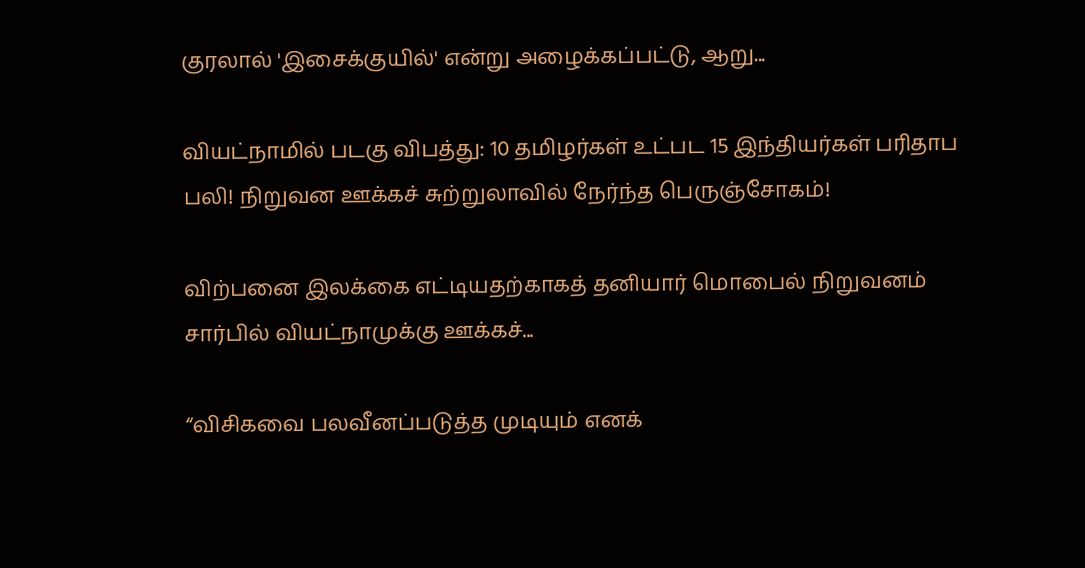குரலால் 'இசைக்குயில்' என்று அழைக்கப்பட்டு, ஆறு...

வியட்நாமில் படகு விபத்து: 10 தமிழர்கள் உட்பட 15 இந்தியர்கள் பரிதாப பலி! நிறுவன ஊக்கச் சுற்றுலாவில் நேர்ந்த பெருஞ்சோகம்!

விற்பனை இலக்கை எட்டியதற்காகத் தனியார் மொபைல் நிறுவனம் சார்பில் வியட்நாமுக்கு ஊக்கச்...

“விசிகவை பலவீனப்படுத்த முடியும் எனக்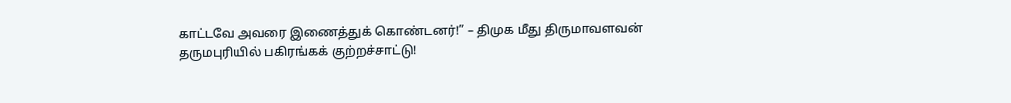காட்டவே அவரை இணைத்துக் கொண்டனர்!” – திமுக மீது திருமாவளவன் தருமபுரியில் பகிரங்கக் குற்றச்சாட்டு!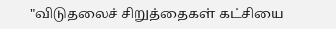"விடுதலைச் சிறுத்தைகள் கட்சியை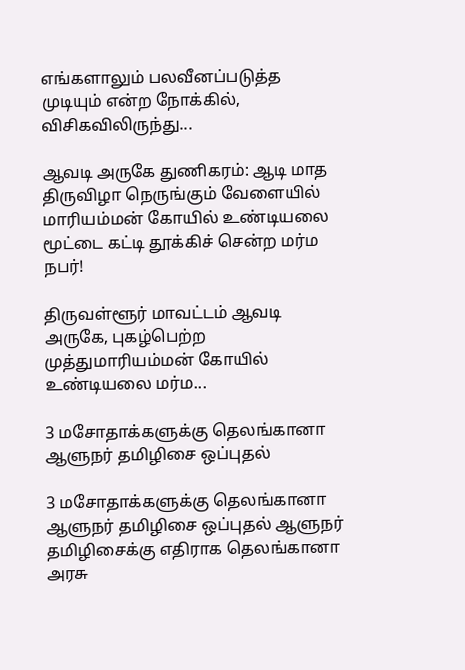எங்களாலும் பலவீனப்படுத்த முடியும் என்ற நோக்கில், விசிகவிலிருந்து...

ஆவடி அருகே துணிகரம்: ஆடி மாத திருவிழா நெருங்கும் வேளையில் மாரியம்மன் கோயில் உண்டியலை மூட்டை கட்டி தூக்கிச் சென்ற மர்ம நபர்!

திருவள்ளூர் மாவட்டம் ஆவடி அருகே, புகழ்பெற்ற முத்துமாரியம்மன் கோயில் உண்டியலை மர்ம...

3 மசோதாக்களுக்கு தெலங்கானா ஆளுநர் தமிழிசை ஒப்புதல்

3 மசோதாக்களுக்கு தெலங்கானா ஆளுநர் தமிழிசை ஒப்புதல் ஆளுநர் தமிழிசைக்கு எதிராக தெலங்கானா அரசு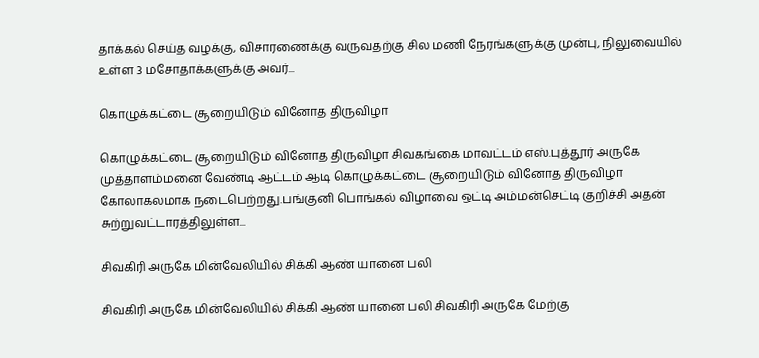தாக்கல் செய்த வழக்கு, விசாரணைக்கு வருவதற்கு சில மணி நேரங்களுக்கு முன்பு, நிலுவையில் உள்ள 3 மசோதாக்களுக்கு அவர்...

கொழுக்கட்டை சூறையிடும் வினோத திருவிழா

கொழுக்கட்டை சூறையிடும் வினோத திருவிழா சிவகங்கை மாவட்டம் எஸ்.புத்தூர் அருகே முத்தாளம்மனை வேண்டி ஆட்டம் ஆடி கொழுக்கட்டை சூறையிடும் வினோத திருவிழா கோலாகலமாக நடைபெற்றது.பங்குனி பொங்கல் விழாவை ஒட்டி அம்மன்செட்டி குறிச்சி அதன் சுற்றுவட்டாரத்திலுள்ள...

சிவகிரி அருகே மின்வேலியில் சிக்கி ஆண் யானை பலி

சிவகிரி அருகே மின்வேலியில் சிக்கி ஆண் யானை பலி சிவகிரி அருகே மேற்கு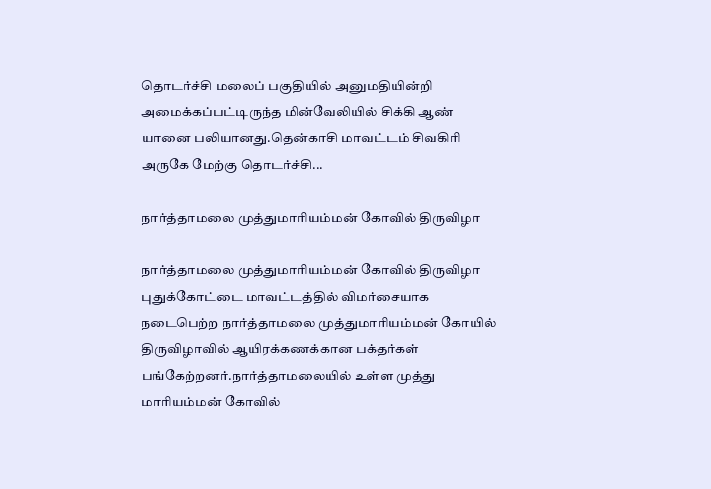தொடர்ச்சி மலைப் பகுதியில் அனுமதியின்றி அமைக்கப்பட்டிருந்த மின்வேலியில் சிக்கி ஆண் யானை பலியானது.தென்காசி மாவட்டம் சிவகிரி அருகே மேற்கு தொடர்ச்சி...

நார்த்தாமலை முத்துமாரியம்மன் கோவில் திருவிழா

நார்த்தாமலை முத்துமாரியம்மன் கோவில் திருவிழா புதுக்கோட்டை மாவட்டத்தில் விமர்சையாக நடைபெற்ற நார்த்தாமலை முத்துமாரியம்மன் கோயில் திருவிழாவில் ஆயிரக்கணக்கான பக்தர்கள் பங்கேற்றனர்.நார்த்தாமலையில் உள்ள முத்து மாரியம்மன் கோவில்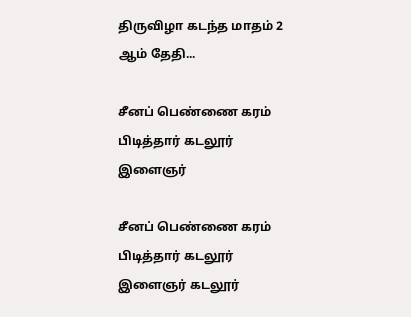திருவிழா கடந்த மாதம் 2 ஆம் தேதி...

சீனப் பெண்ணை கரம் பிடித்தார் கடலூர் இளைஞர்

சீனப் பெண்ணை கரம் பிடித்தார் கடலூர் இளைஞர் கடலூர்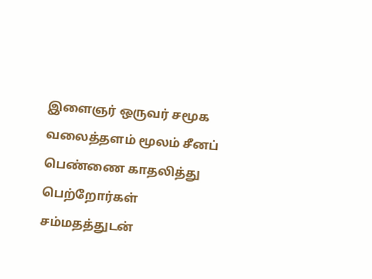இளைஞர் ஒருவர் சமூக வலைத்தளம் மூலம் சீனப் பெண்ணை காதலித்து பெற்றோர்கள் சம்மதத்துடன்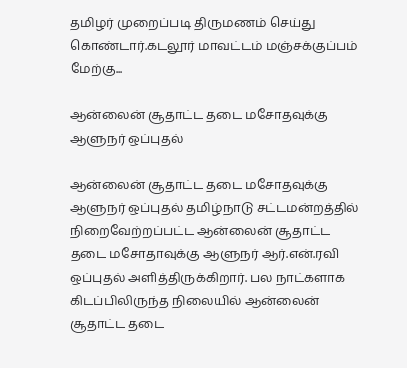தமிழர் முறைப்படி திருமணம் செய்து கொண்டார்.கடலூர் மாவட்டம் மஞ்சக்குப்பம் மேற்கு...

ஆன்லைன் சூதாட்ட தடை மசோதவுக்கு ஆளுநர் ஒப்புதல்

ஆன்லைன் சூதாட்ட தடை மசோதவுக்கு ஆளுநர் ஒப்புதல் தமிழ்நாடு சட்டமன்றத்தில் நிறைவேற்றப்பட்ட ஆன்லைன் சூதாட்ட தடை மசோதாவுக்கு ஆளுநர் ஆர்.என்.ரவி ஒப்புதல் அளித்திருக்கிறார். பல நாட்களாக கிடப்பிலிருந்த நிலையில் ஆன்லைன் சூதாட்ட தடை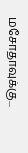மசோதாவுக்கு...